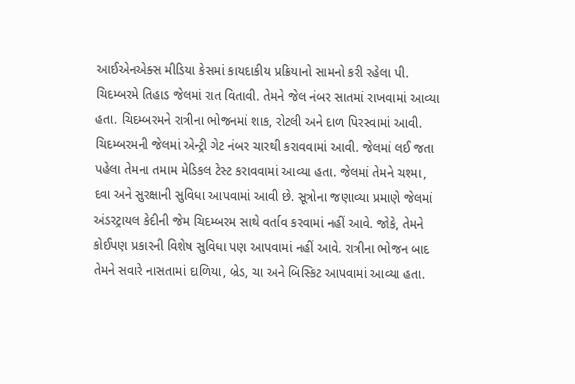આઈએનએક્સ મીડિયા કેસમાં કાયદાકીય પ્રક્રિયાનો સામનો કરી રહેલા પી. ચિદમ્બરમે તિહાડ જેલમાં રાત વિતાવી. તેમને જેલ નંબર સાતમાં રાખવામાં આવ્યા હતા. ચિદમ્બરમને રાત્રીના ભોજનમાં શાક, રોટલી અને દાળ પિરસ્વામાં આવી. ચિદમ્બરમની જેલમાં એન્ટ્રી ગેટ નંબર ચારથી કરાવવામાં આવી. જેલમાં લઈ જતા પહેલા તેમના તમામ મેડિકલ ટેસ્ટ કરાવવામાં આવ્યા હતા. જેલમાં તેમને ચશ્મા, દવા અને સુરક્ષાની સુવિધા આપવામાં આવી છે. સૂત્રોના જણાવ્યા પ્રમાણે જેલમાં અંડરટ્રાયલ કેદીની જેમ ચિદમ્બરમ સાથે વર્તાવ કરવામાં નહીં આવે. જોકે, તેમને કોઈપણ પ્રકારની વિશેષ સુવિધા પણ આપવામાં નહીં આવે. રાત્રીના ભોજન બાદ તેમને સવારે નાસતામાં દાળિયા, બ્રેડ, ચા અને બિસ્કિટ આપવામાં આવ્યા હતા.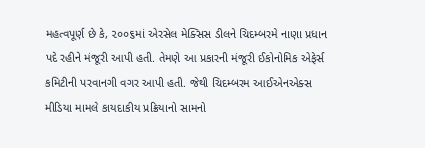મહત્વપૂર્ણ છે કે, ૨૦૦૬માં એરસેલ મેક્સિસ ડીલને ચિદમ્બરમે નાણા પ્રધાન પદે રહીને મંજૂરી આપી હતી. તેમણે આ પ્રકારની મંજૂરી ઈકોનોમિક એફેર્સ કમિટીની પરવાનગી વગર આપી હતી. જેથી ચિદમ્બરમ આઈએનએક્સ મીડિયા મામલે કાયદાકીય પ્રક્રિયાનો સામનો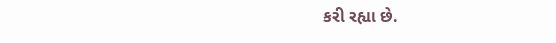કરી રહ્યા છે.